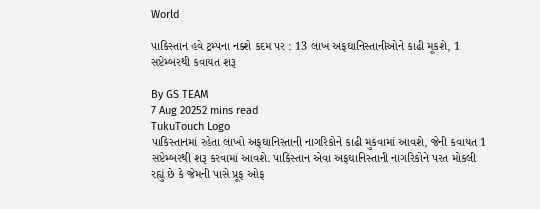World

પાકિસ્તાન હવે ટ્રમ્પના નક્શે કદમ પર : 13 લાખ અફઘાનિસ્તાનીઓને કાઢી મૂકશે, 1 સપ્ટેમ્બરથી કવાયત શરૂ

By GS TEAM
7 Aug 20252 mins read
TukuTouch Logo
પાકિસ્તાનમાં રહેતા લાખો અફઘાનિસ્તાની નાગરિકોને કાઢી મુકવામાં આવશે, જેની કવાયત 1 સપ્ટેમ્બરથી શરૂ કરવામાં આવશે. પાકિસ્તાન એવા અફઘાનિસ્તાની નાગરિકોને પરત મોકલી રહ્યું છે કે જેમની પાસે પ્રૂફ ઓફ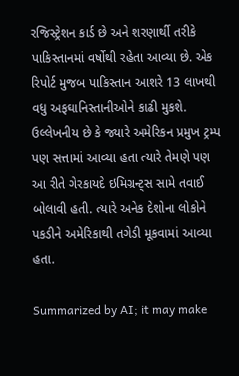રજિસ્ટ્રેશન કાર્ડ છે અને શરણાર્થી તરીકે પાકિસ્તાનમાં વર્ષોથી રહેતા આવ્યા છે. એક રિપોર્ટ મુજબ પાકિસ્તાન આશરે 13 લાખથી વધુ અફઘાનિસ્તાનીઓને કાઢી મુકશે. ઉલ્લેખનીય છે કે જ્યારે અમેરિકન પ્રમુખ ટ્રમ્પ પણ સત્તામાં આવ્યા હતા ત્યારે તેમણે પણ આ રીતે ગેરકાયદે ઇમિગ્રન્ટ્સ સામે તવાઈ બોલાવી હતી. ત્યારે અનેક દેશોના લોકોને પકડીને અમેરિકાથી તગેડી મૂકવામાં આવ્યા હતા.

Summarized by AI; it may make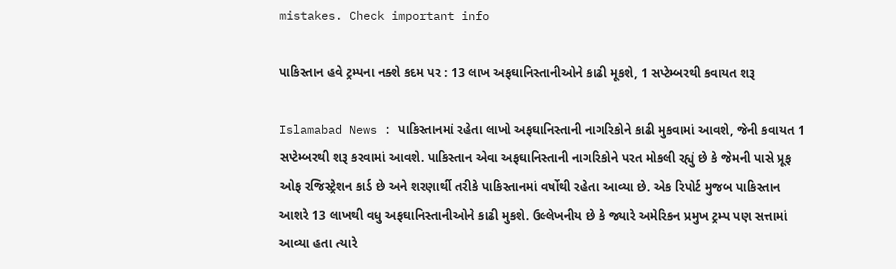mistakes. Check important info

પાકિસ્તાન હવે ટ્રમ્પના નક્શે કદમ પર : 13 લાખ અફઘાનિસ્તાનીઓને કાઢી મૂકશે, 1 સપ્ટેમ્બરથી કવાયત શરૂ

Islamabad News : પાકિસ્તાનમાં રહેતા લાખો અફઘાનિસ્તાની નાગરિકોને કાઢી મુકવામાં આવશે, જેની કવાયત 1 સપ્ટેમ્બરથી શરૂ કરવામાં આવશે. પાકિસ્તાન એવા અફઘાનિસ્તાની નાગરિકોને પરત મોકલી રહ્યું છે કે જેમની પાસે પ્રૂફ ઓફ રજિસ્ટ્રેશન કાર્ડ છે અને શરણાર્થી તરીકે પાકિસ્તાનમાં વર્ષોથી રહેતા આવ્યા છે. એક રિપોર્ટ મુજબ પાકિસ્તાન આશરે 13 લાખથી વધુ અફઘાનિસ્તાનીઓને કાઢી મુકશે. ઉલ્લેખનીય છે કે જ્યારે અમેરિકન પ્રમુખ ટ્રમ્પ પણ સત્તામાં આવ્યા હતા ત્યારે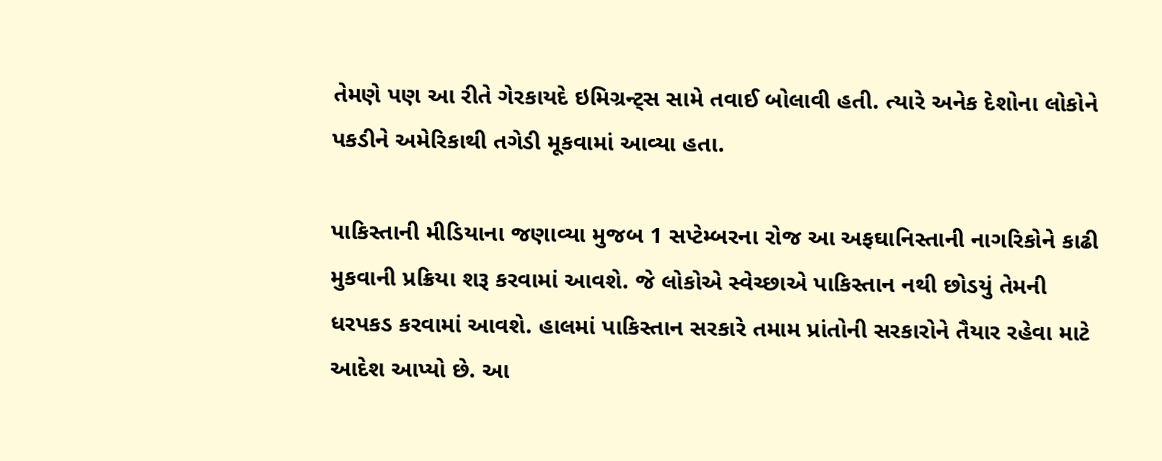તેમણે પણ આ રીતે ગેરકાયદે ઇમિગ્રન્ટ્સ સામે તવાઈ બોલાવી હતી. ત્યારે અનેક દેશોના લોકોને પકડીને અમેરિકાથી તગેડી મૂકવામાં આવ્યા હતા.

પાકિસ્તાની મીડિયાના જણાવ્યા મુજબ 1 સપ્ટેમ્બરના રોજ આ અફઘાનિસ્તાની નાગરિકોને કાઢી મુકવાની પ્રક્રિયા શરૂ કરવામાં આવશે. જે લોકોએ સ્વેચ્છાએ પાકિસ્તાન નથી છોડયું તેમની ધરપકડ કરવામાં આવશે. હાલમાં પાકિસ્તાન સરકારે તમામ પ્રાંતોની સરકારોને તૈયાર રહેવા માટે આદેશ આપ્યો છે. આ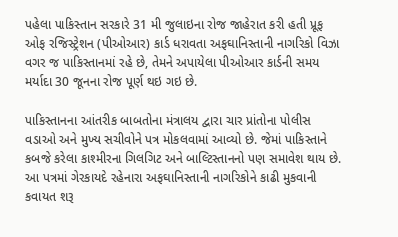પહેલા પાકિસ્તાન સરકારે 31 મી જુલાઇના રોજ જાહેરાત કરી હતી પ્રૂફ ઓફ રજિસ્ટ્રેશન (પીઓઆર) કાર્ડ ધરાવતા અફઘાનિસ્તાની નાગરિકો વિઝા વગર જ પાકિસ્તાનમાં રહે છે, તેમને અપાયેલા પીઓઆર કાર્ડની સમય મર્યાદા 30 જૂનના રોજ પૂર્ણ થઇ ગઇ છે.

પાકિસ્તાનના આંતરીક બાબતોના મંત્રાલય દ્વારા ચાર પ્રાંતોના પોલીસ વડાઓ અને મુખ્ય સચીવોને પત્ર મોકલવામાં આવ્યો છે. જેમાં પાકિસ્તાને કબજે કરેલા કાશ્મીરના ગિલગિટ અને બાલ્ટિસ્તાનનો પણ સમાવેશ થાય છે. આ પત્રમાં ગેરકાયદે રહેનારા અફઘાનિસ્તાની નાગરિકોને કાઢી મુકવાની કવાયત શરૂ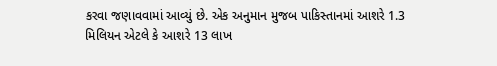કરવા જણાવવામાં આવ્યું છે. એક અનુમાન મુજબ પાકિસ્તાનમાં આશરે 1.3 મિલિયન એટલે કે આશરે 13 લાખ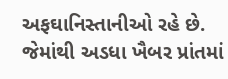અફઘાનિસ્તાનીઓ રહે છે. જેમાંથી અડધા ખૈબર પ્રાંતમાં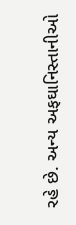રહે છે. અન્ય અફઘાનિસ્તાનીઓ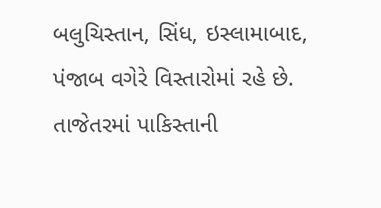બલુચિસ્તાન, સિંધ, ઇસ્લામાબાદ, પંજાબ વગેરે વિસ્તારોમાં રહે છે. તાજેતરમાં પાકિસ્તાની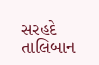સરહદે તાલિબાન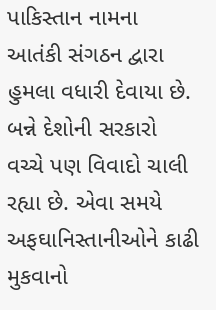પાકિસ્તાન નામના આતંકી સંગઠન દ્વારા હુમલા વધારી દેવાયા છે. બન્ને દેશોની સરકારો વચ્ચે પણ વિવાદો ચાલી રહ્યા છે. એવા સમયે અફઘાનિસ્તાનીઓને કાઢી મુકવાનો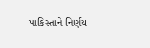પાકિસ્તાને નિર્ણય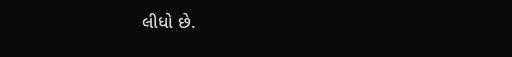લીધો છે.